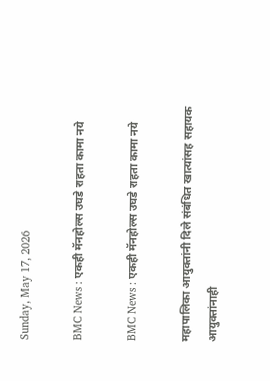Sunday, May 17, 2026

BMC News : एकही मॅनहोल्स उघडे राहता कामा नये

BMC News : एकही मॅनहोल्स उघडे राहता कामा नये

महापालिका आयुक्तांनी दिले संबंधित खात्यांसह सहायक आयुक्तांनाही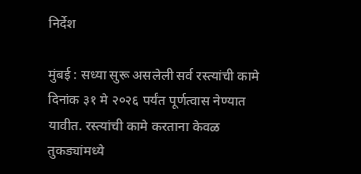निर्देश

मुंबई : सध्या सुरू असलेली सर्व रस्त्यांची कामे दिनांक ३१ मे २०२६ पर्यंत पूर्णत्वास नेण्यात यावीत. रस्त्यांची कामे करताना केवळ तुकड्यांमध्ये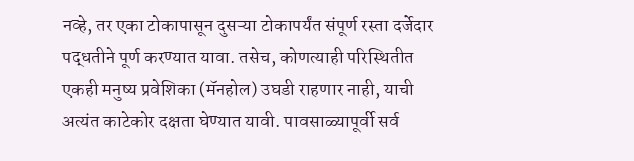नव्हे, तर एका टोकापासून दुसऱ्या टोकापर्यंत संपूर्ण रस्ता दर्जेदार पद्धतीने पूर्ण करण्यात यावा. तसेच, कोणत्याही परिस्थितीत एकही मनुष्य प्रवेशिका (मॅनहोल) उघडी राहणार नाही, याची अत्यंत काटेकोर दक्षता घेण्यात यावी. पावसाळ्यापूर्वी सर्व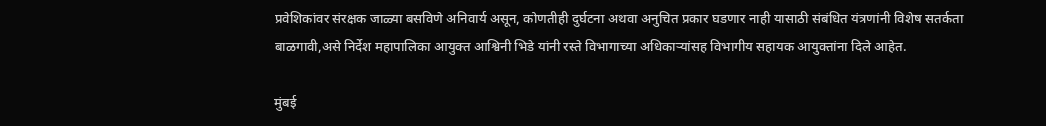प्रवेशिकांवर संरक्षक जाळ्या बसविणे अनिवार्य असून, कोणतीही दुर्घटना अथवा अनुचित प्रकार घडणार नाही यासाठी संबंधित यंत्रणांनी विशेष सतर्कता बाळगावी,असे निर्देश महापालिका आयुक्त आश्विनी भिडे यांनी रस्ते विभागाच्या अधिकाऱ्यांसह विभागीय सहायक आयुक्तांना दिले आहेत.

मुंबई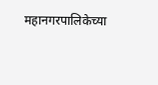महानगरपालिकेच्या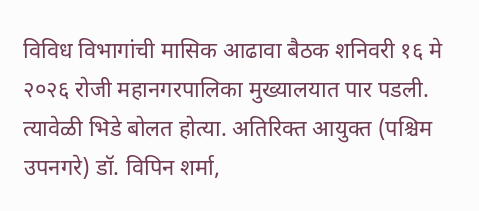विविध विभागांची मासिक आढावा बैठक शनिवरी १६ मे २०२६ रोजी महानगरपालिका मुख्यालयात पार पडली. त्यावेळी भिडे बोलत होत्या. अतिरिक्त आयुक्त (पश्चिम उपनगरे) डॉ. विपिन शर्मा,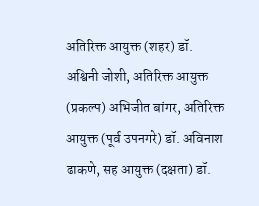अतिरिक्त आयुक्त (शहर) डॉ. अश्विनी जोशी, अतिरिक्त आयुक्त (प्रकल्प) अभिजीत बांगर, अतिरिक्त आयुक्त (पूर्व उपनगरे) डॉ. अविनाश ढाकणे, सह आयुक्त (दक्षता) डॉ.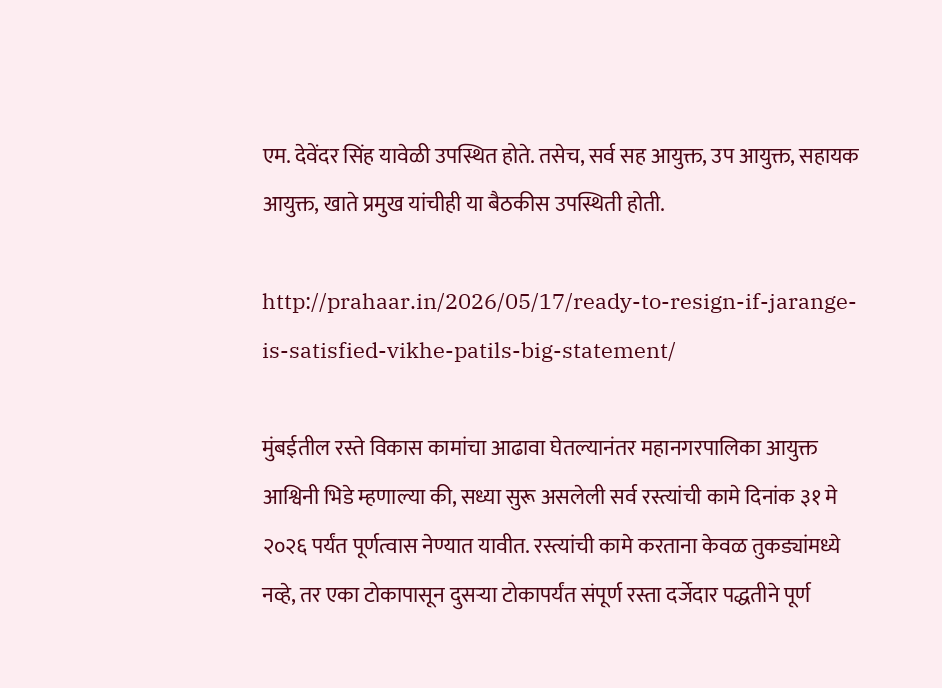एम. देवेंदर सिंह यावेळी उपस्थित होते. तसेच, सर्व सह आयुक्त, उप आयुक्त, सहायक आयुक्त, खाते प्रमुख यांचीही या बैठकीस उपस्थिती होती.

http://prahaar.in/2026/05/17/ready-to-resign-if-jarange-is-satisfied-vikhe-patils-big-statement/

मुंबईतील रस्ते विकास कामांचा आढावा घेतल्यानंतर महानगरपालिका आयुक्त आश्विनी भिडे म्हणाल्या की, सध्या सुरू असलेली सर्व रस्त्यांची कामे दिनांक ३१ मे २०२६ पर्यंत पूर्णत्वास नेण्यात यावीत. रस्त्यांची कामे करताना केवळ तुकड्यांमध्ये नव्हे, तर एका टोकापासून दुसऱ्या टोकापर्यंत संपूर्ण रस्ता दर्जेदार पद्धतीने पूर्ण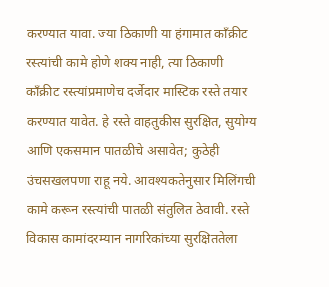करण्यात यावा. ज्या ठिकाणी या हंगामात काँक्रीट रस्त्यांची कामे होणे शक्य नाही, त्या ठिकाणी काँक्रीट रस्त्यांप्रमाणेच दर्जेदार मास्टिक रस्ते तयार करण्यात यावेत. हे रस्ते वाहतुकीस सुरक्षित, सुयोग्य आणि एकसमान पातळीचे असावेत; कुठेही उंचसखलपणा राहू नये. आवश्यकतेनुसार मिलिंगची कामे करून रस्त्यांची पातळी संतुलित ठेवावी. रस्ते विकास कामांदरम्यान नागरिकांच्या सुरक्षिततेला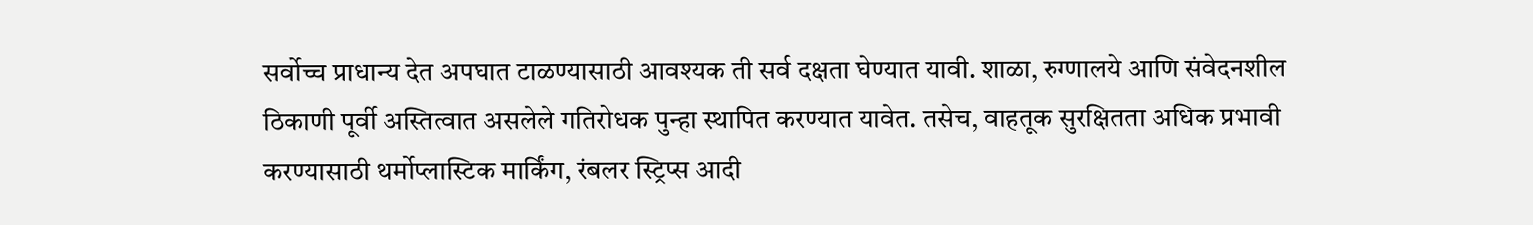सर्वोच्च प्राधान्य देत अपघात टाळण्यासाठी आवश्यक ती सर्व दक्षता घेण्यात यावी. शाळा, रुग्णालये आणि संवेदनशील ठिकाणी पूर्वी अस्तित्वात असलेले गतिरोधक पुन्हा स्थापित करण्यात यावेत. तसेच, वाहतूक सुरक्षितता अधिक प्रभावी करण्यासाठी थर्मोप्लास्टिक मार्किंग, रंबलर स्ट्रिप्स आदी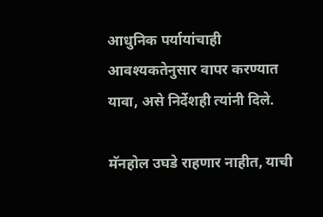आधुनिक पर्यायांचाही आवश्यकतेनुसार वापर करण्यात यावा, असे निर्देशही त्यांनी दिले.

मॅनहोल उघडे राहणार नाहीत, याची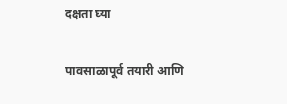दक्षता घ्‍या

पावसाळापूर्व तयारी आणि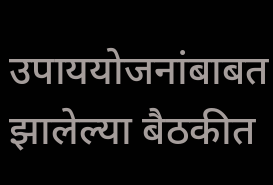उपाययोजनांबाबत झालेल्या बैठकीत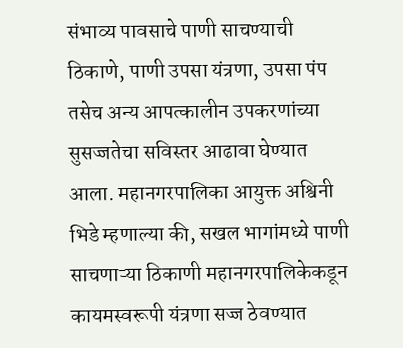संभाव्य पावसाचे पाणी साचण्‍याची ठिकाणे, पाणी उपसा यंत्रणा, उपसा पंप तसेच अन्य आपत्कालीन उपकरणांच्या सुसज्जतेचा सविस्तर आढावा घेण्यात आला. महानगरपालिका आयुक्त अश्विनी भिडे म्हणाल्या की, सखल भागांमध्ये पाणी साचणाऱ्या ठिकाणी महानगरपालिकेकडून कायमस्वरूपी यंत्रणा सज्ज ठेवण्यात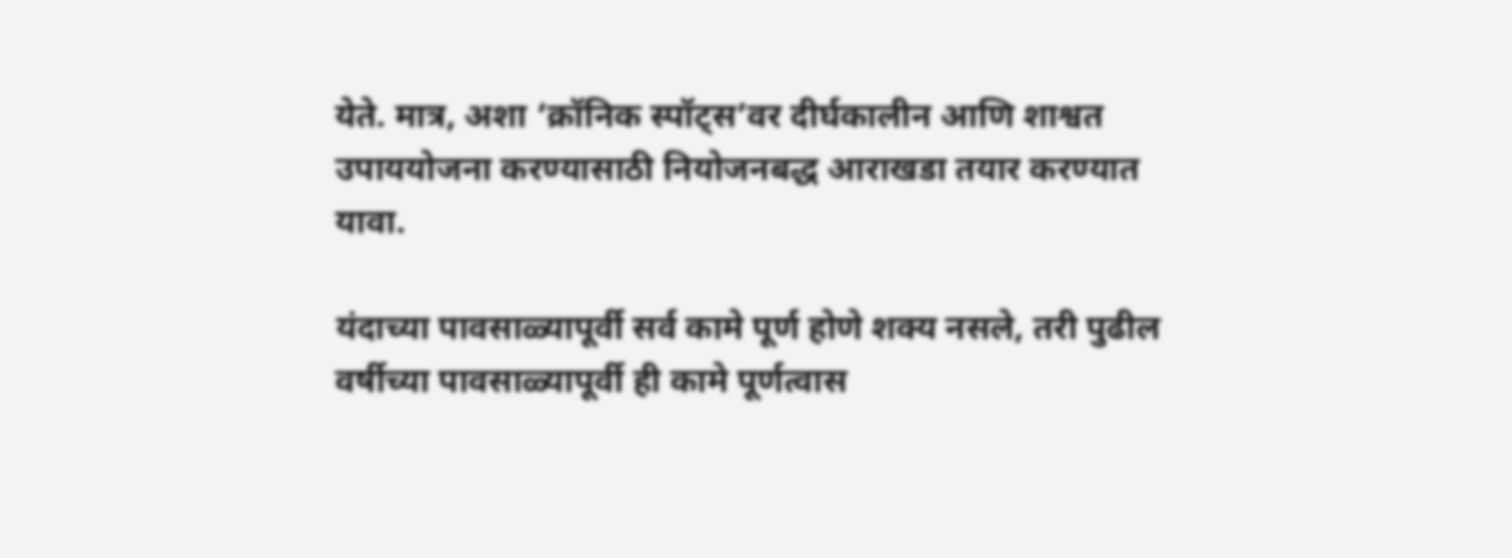येते. मात्र, अशा ‘क्रॉनिक स्पॉट्स’वर दीर्घकालीन आणि शाश्वत उपाययोजना करण्यासाठी नियोजनबद्ध आराखडा तयार करण्यात यावा.

यंदाच्या पावसाळ्यापूर्वी सर्व कामे पूर्ण होणे शक्य नसले, तरी पुढील वर्षीच्या पावसाळ्यापूर्वी ही कामे पूर्णत्वास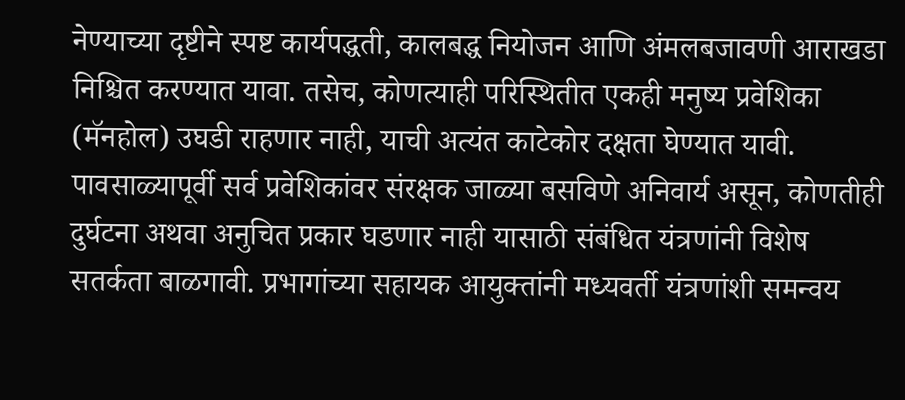नेण्याच्या दृष्टीने स्पष्ट कार्यपद्धती, कालबद्ध नियोजन आणि अंमलबजावणी आराखडा निश्चित करण्यात यावा. तसेच, कोणत्याही परिस्थितीत एकही मनुष्य प्रवेशिका (मॅनहोल) उघडी राहणार नाही, याची अत्यंत काटेकोर दक्षता घेण्यात यावी. पावसाळ्यापूर्वी सर्व प्रवेशिकांवर संरक्षक जाळ्या बसविणे अनिवार्य असून, कोणतीही दुर्घटना अथवा अनुचित प्रकार घडणार नाही यासाठी संबंधित यंत्रणांनी विशेष सतर्कता बाळगावी. प्रभागांच्‍या सहायक आयुक्‍तांनी मध्‍यवर्ती यंत्रणांशी समन्‍वय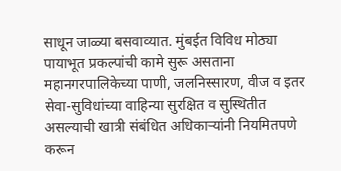साधून जाळ्या बसवाव्‍यात. मुंबईत विविध मोठ्या पायाभूत प्रकल्पांची कामे सुरू असताना महानगरपालिकेच्या पाणी, जलनिस्सारण, वीज व इतर सेवा-सुविधांच्या वाहिन्या सुरक्षित व सुस्थितीत असल्याची खात्री संबंधित अधिकाऱ्यांनी नियमितपणे करून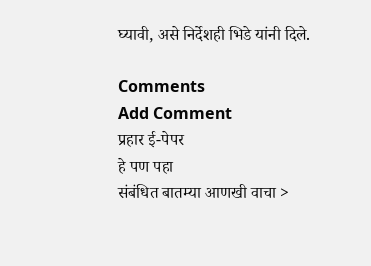घ्यावी, असे निर्देशही भिडे यांनी दिले.

Comments
Add Comment
प्रहार ई-पेपर
हे पण पहा
संबंधित बातम्या आणखी वाचा >